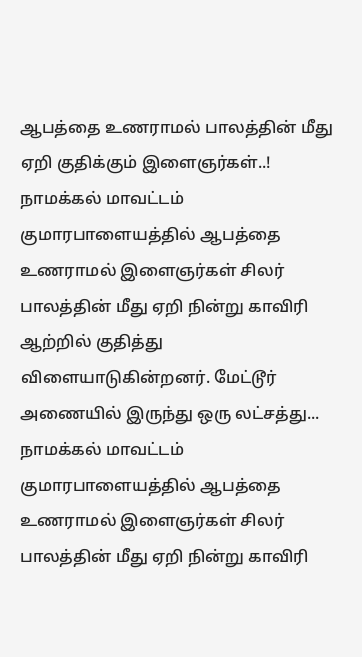ஆபத்தை உணராமல் பாலத்தின் மீது ஏறி குதிக்கும் இளைஞர்கள்..!
நாமக்கல் மாவட்டம் குமாரபாளையத்தில் ஆபத்தை உணராமல் இளைஞர்கள் சிலர் பாலத்தின் மீது ஏறி நின்று காவிரி ஆற்றில் குதித்து விளையாடுகின்றனர். மேட்டூர் அணையில் இருந்து ஒரு லட்சத்து...
நாமக்கல் மாவட்டம் குமாரபாளையத்தில் ஆபத்தை உணராமல் இளைஞர்கள் சிலர் பாலத்தின் மீது ஏறி நின்று காவிரி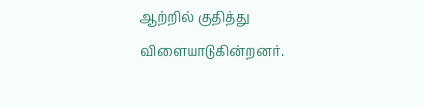ஆற்றில் குதித்து விளையாடுகின்றனர்.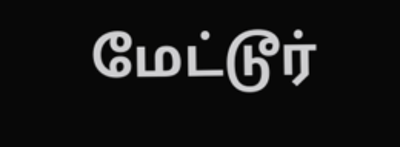மேட்டூர்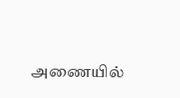அணையில்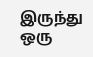இருந்து ஒரு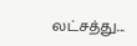லட்சத்து...